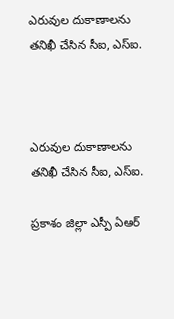ఎరువుల దుకాణాలను తనిఖీ చేసిన సీఐ, ఎస్ఐ.



ఎరువుల దుకాణాలను తనిఖీ చేసిన సీఐ, ఎస్ఐ.

ప్రకాశం జిల్లా ఎస్పీ ఏఆర్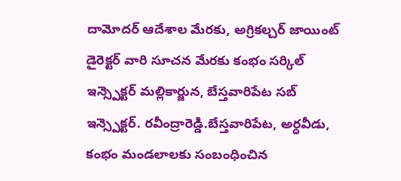దామోదర్ ఆదేశాల మేరకు, అగ్రికల్చర్ జాయింట్ డైరెక్టర్ వారి సూచన మేరకు కంభం సర్కిల్ ఇన్స్పెక్టర్ మల్లికార్జున, బేస్తవారిపేట సబ్ ఇన్స్పెక్టర్. రవీంద్రారెడ్డి.బేస్తవారిపేట, అర్ధవీడు, కంభం మండలాలకు సంబంధించిన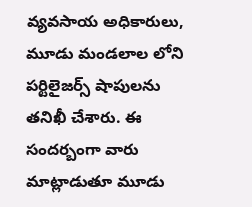వ్యవసాయ అధికారులు, మూడు మండలాల లోని పర్టిలైజర్స్ షాపులను తనిఖీ చేశారు. ఈ సందర్బంగా వారు మాట్లాడుతూ మూడు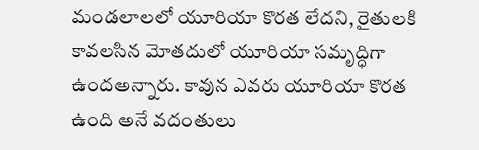మండలాలలో యూరియా కొరత లేదని, రైతులకి కావలసిన మోతదులో యూరియా సమృద్ధిగా ఉందఅన్నారు. కావున ఎవరు యూరియా కొరత ఉంది అనే వదంతులు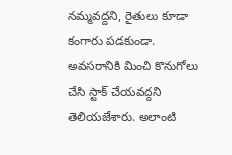నమ్మవద్దని, రైతులు కూడా కంగారు పడకుండా. అవసరానికి మించి కొనుగోలు చేసి స్టాక్ చేయవద్దని తెలియజేశారు. అలాంటి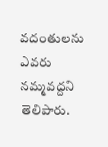వదంతులను ఎవరు నమ్మవద్దని తెలిపారు.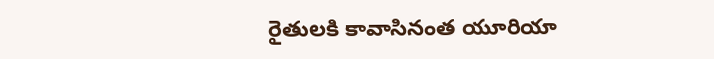రైతులకి కావాసినంత యూరియా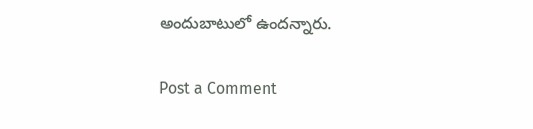అందుబాటులో ఉందన్నారు.

Post a Comment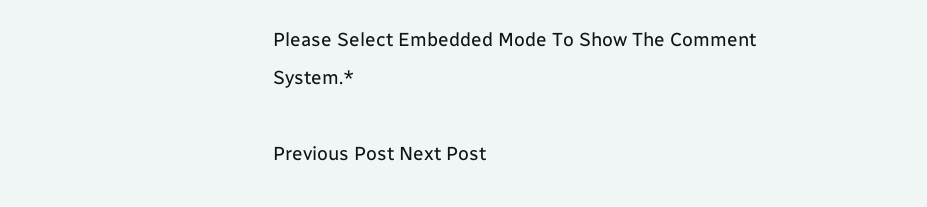Please Select Embedded Mode To Show The Comment System.*

Previous Post Next Post